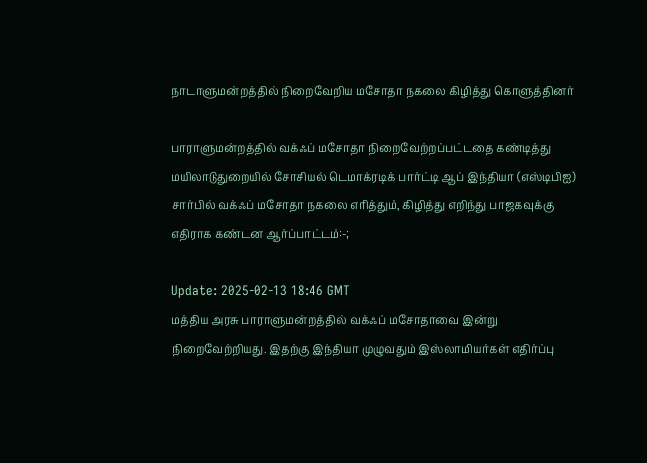நாடாளுமன்றத்தில் நிறைவேறிய மசோதா நகலை கிழித்து கொளுத்தினர்

பாராளுமன்றத்தில் வக்ஃப் மசோதா நிறைவேற்றப்பட்டதை கண்டித்து மயிலாடுதுறையில் சோசியல் டெமாக்ரடிக் பார்ட்டி ஆப் இந்தியா (எஸ்டிபிஐ) சார்பில் வக்ஃப் மசோதா நகலை எரித்தும், கிழித்து எறிந்து பாஜகவுக்கு எதிராக கண்டன ஆர்ப்பாட்டம்:-;

Update: 2025-02-13 18:46 GMT
மத்திய அரசு பாராளுமன்றத்தில் வக்ஃப் மசோதாவை இன்று நிறைவேற்றியது. இதற்கு இந்தியா முழுவதும் இஸ்லாமியர்கள் எதிர்ப்பு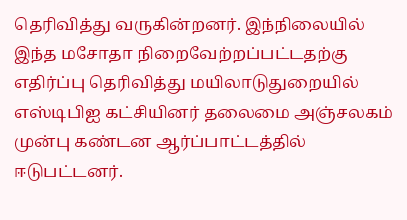தெரிவித்து வருகின்றனர். இந்நிலையில் இந்த மசோதா நிறைவேற்றப்பட்டதற்கு எதிர்ப்பு தெரிவித்து மயிலாடுதுறையில் எஸ்டிபிஐ கட்சியினர் தலைமை அஞ்சலகம் முன்பு கண்டன ஆர்ப்பாட்டத்தில் ஈடுபட்டனர்.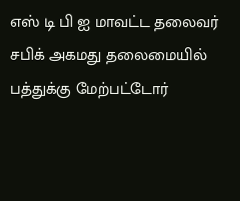எஸ் டி பி ஐ மாவட்ட தலைவர் சபிக் அகமது தலைமையில் பத்துக்கு மேற்பட்டோர்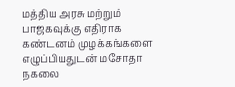மத்திய அரசு மற்றும் பாஜகவுக்கு எதிராக கண்டனம் முழக்கங்களை எழுப்பியதுடன் மசோதா நகலை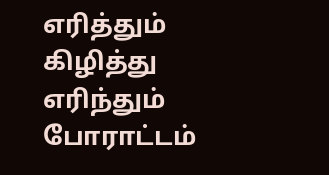எரித்தும் கிழித்து எரிந்தும் போராட்டம்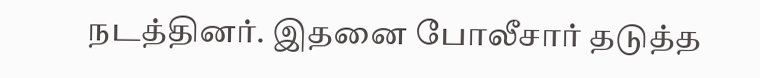நடத்தினர். இதனை போலீசார் தடுத்த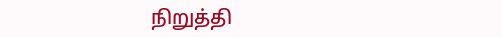நிறுத்தி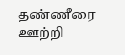தண்ணீரை ஊற்றி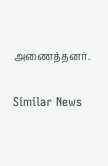அணைத்தனர்.

Similar News